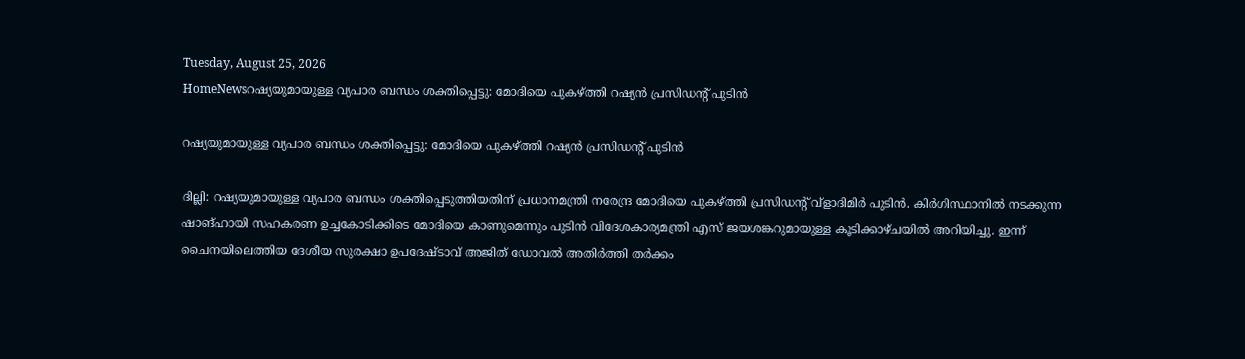Tuesday, August 25, 2026
HomeNewsറഷ്യയുമായുള്ള വ്യപാര ബന്ധം ശക്തിപ്പെട്ടു: മോദിയെ പുകഴ്ത്തി റഷ്യൻ പ്രസിഡൻ്റ് പുടിൻ

റഷ്യയുമായുള്ള വ്യപാര ബന്ധം ശക്തിപ്പെട്ടു: മോദിയെ പുകഴ്ത്തി റഷ്യൻ പ്രസിഡൻ്റ് പുടിൻ

ദില്ലി: റഷ്യയുമായുള്ള വ്യപാര ബന്ധം ശക്തിപ്പെടുത്തിയതിന് പ്രധാനമന്ത്രി നരേന്ദ്ര മോദിയെ പുകഴ്ത്തി പ്രസിഡൻ്റ് വ്ളാദിമിർ പുടിൻ. കിർഗിസ്ഥാനിൽ നടക്കുന്ന ഷാങ്ഹായി സഹകരണ ഉച്ചകോടിക്കിടെ മോദിയെ കാണുമെന്നും പുടിൻ വിദേശകാര്യമന്ത്രി എസ് ജയശങ്കറുമായുള്ള കൂടിക്കാഴ്ചയിൽ അറിയിച്ചു. ഇന്ന് ചൈനയിലെത്തിയ ദേശീയ സുരക്ഷാ ഉപദേഷ്ടാവ് അജിത് ഡോവൽ അതിർത്തി തർക്കം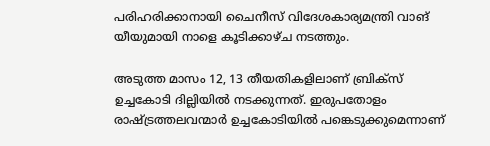പരിഹരിക്കാനായി ചൈനീസ് വിദേശകാര്യമന്ത്രി വാങ് യീയുമായി നാളെ കൂടിക്കാഴ്ച നടത്തും.

അടുത്ത മാസം 12, 13 തീയതികളിലാണ് ബ്രിക്സ് ഉച്ചകോടി ദില്ലിയിൽ നടക്കുന്നത്. ഇരുപതോളം രാഷ്ട്രത്തലവന്മാർ ഉച്ചകോടിയിൽ പങ്കെടുക്കുമെന്നാണ്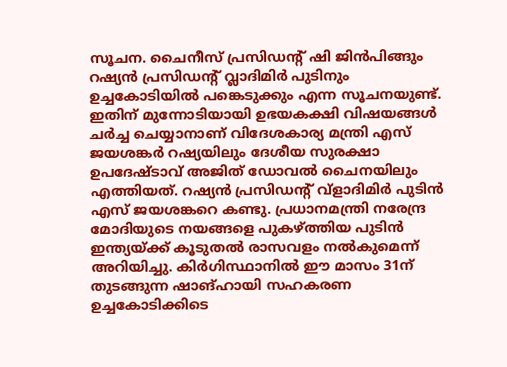സൂചന. ചൈനീസ് പ്രസിഡന്റ് ഷി ജിൻപിങ്ങും റഷ്യൻ പ്രസിഡന്റ് വ്ലാദിമിർ പുടിനും ഉച്ചകോടിയിൽ പങ്കെടുക്കും എന്ന സൂചനയുണ്ട്. ഇതിന് മുന്നോടിയായി ഉഭയകക്ഷി വിഷയങ്ങൾ ചർച്ച ചെയ്യാനാണ് വിദേശകാര്യ മന്ത്രി എസ് ജയശങ്കർ റഷ്യയിലും ദേശീയ സുരക്ഷാ ഉപദേഷ്ടാവ് അജിത് ഡോവൽ ചൈനയിലും എത്തിയത്. റഷ്യൻ പ്രസിഡൻ്റ് വ്ളാദിമിർ പുടിൻ എസ് ജയശങ്കറെ കണ്ടു. പ്രധാനമന്ത്രി നരേന്ദ്ര മോദിയുടെ നയങ്ങളെ പുകഴ്ത്തിയ പുടിൻ ഇന്ത്യയ്ക്ക് കൂടുതൽ രാസവളം നൽകുമെന്ന് അറിയിച്ചു. കിർഗിസ്ഥാനിൽ ഈ മാസം 31ന് തുടങ്ങുന്ന ഷാങ്ഹായി സഹകരണ ഉച്ചകോടിക്കിടെ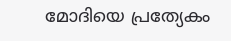മോദിയെ പ്രത്യേകം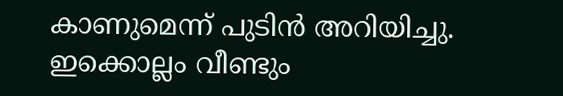കാണുമെന്ന് പുടിൻ അറിയിച്ചു. ഇക്കൊല്ലം വീണ്ടും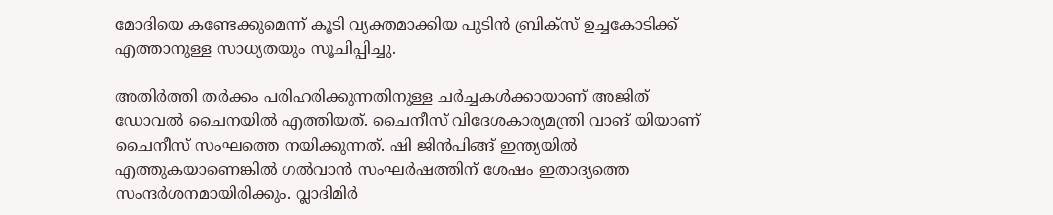മോദിയെ കണ്ടേക്കുമെന്ന് കൂടി വ്യക്തമാക്കിയ പുടിൻ ബ്രിക്സ് ഉച്ചകോടിക്ക് എത്താനുള്ള സാധ്യതയും സൂചിപ്പിച്ചു.

അതിർത്തി തർക്കം പരിഹരിക്കുന്നതിനുള്ള ചർച്ചകൾക്കായാണ് അജിത് ഡോവൽ ചൈനയിൽ എത്തിയത്. ചൈനീസ് വിദേശകാര്യമന്ത്രി വാങ് യിയാണ് ചൈനീസ് സംഘത്തെ നയിക്കുന്നത്. ഷി ജിൻപിങ്ങ് ഇന്ത്യയിൽ എത്തുകയാണെങ്കിൽ ഗൽവാൻ സംഘർഷത്തിന് ശേഷം ഇതാദ്യത്തെ സംന്ദർശനമായിരിക്കും. വ്ലാദിമിർ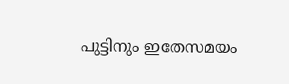പുട്ടിനും ഇതേസമയം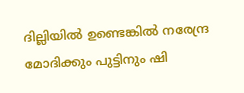ദില്ലിയിൽ ഉണ്ടെങ്കിൽ നരേന്ദ്ര മോദിക്കും പുട്ടിനും ഷി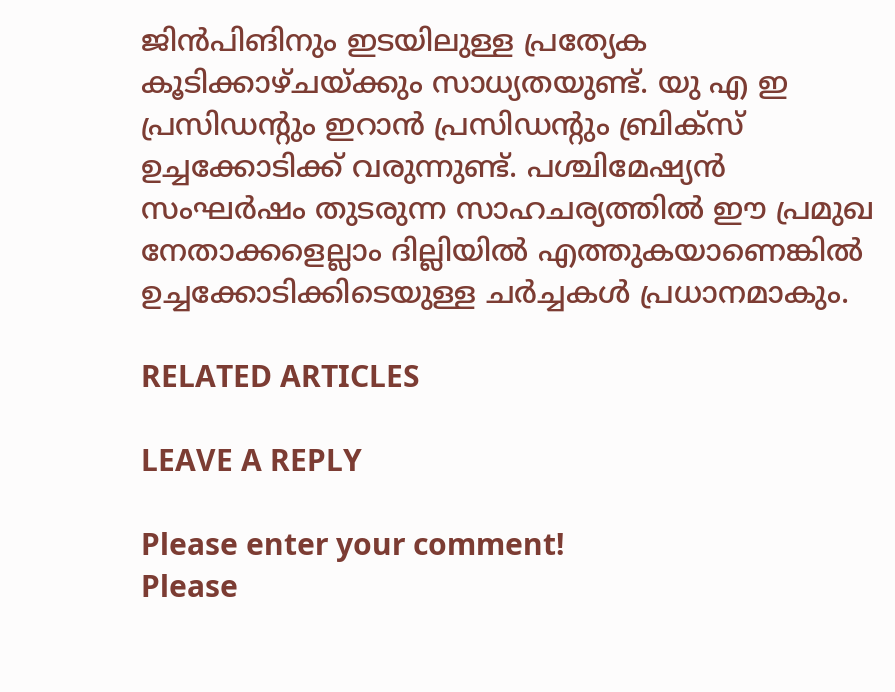ജിൻപിങിനും ഇടയിലുള്ള പ്രത്യേക കൂടിക്കാഴ്ചയ്ക്കും സാധ്യതയുണ്ട്. യു എ ഇ പ്രസിഡന്റും ഇറാൻ പ്രസിഡന്റും ബ്രിക്സ് ഉച്ചക്കോടിക്ക് വരുന്നുണ്ട്. പശ്ചിമേഷ്യൻ സംഘർഷം തുടരുന്ന സാഹചര്യത്തിൽ ഈ പ്രമുഖ നേതാക്കളെല്ലാം ദില്ലിയിൽ എത്തുകയാണെങ്കിൽ ഉച്ചക്കോടിക്കിടെയുള്ള ചർച്ചകൾ പ്രധാനമാകും.

RELATED ARTICLES

LEAVE A REPLY

Please enter your comment!
Please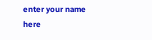enter your name here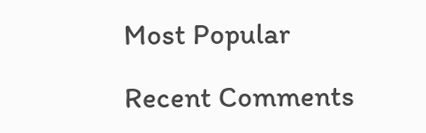Most Popular

Recent Comments